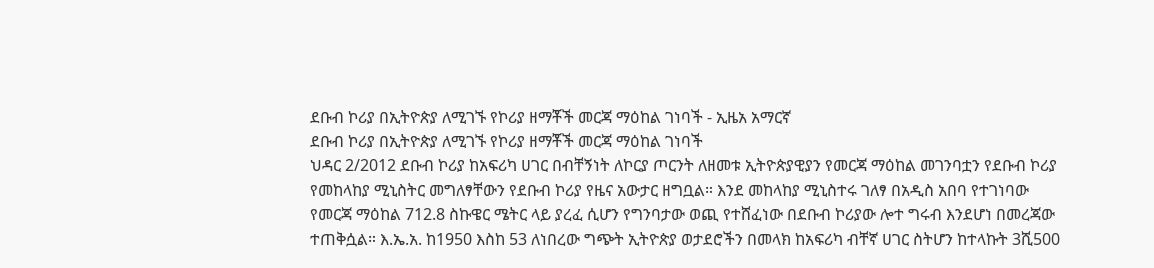ደቡብ ኮሪያ በኢትዮጵያ ለሚገኙ የኮሪያ ዘማቾች መርጃ ማዕከል ገነባች - ኢዜአ አማርኛ
ደቡብ ኮሪያ በኢትዮጵያ ለሚገኙ የኮሪያ ዘማቾች መርጃ ማዕከል ገነባች
ህዳር 2/2012 ደቡብ ኮሪያ ከአፍሪካ ሀገር በብቸኝነት ለኮርያ ጦርንት ለዘመቱ ኢትዮጵያዊያን የመርጃ ማዕከል መገንባቷን የደቡብ ኮሪያ የመከላከያ ሚኒስትር መግለፃቸውን የደቡብ ኮሪያ የዜና አውታር ዘግቧል። እንደ መከላከያ ሚኒስተሩ ገለፃ በአዲስ አበባ የተገነባው የመርጃ ማዕከል 712.8 ስኩዌር ሜትር ላይ ያረፈ ሲሆን የግንባታው ወጪ የተሸፈነው በደቡብ ኮሪያው ሎተ ግሩብ እንደሆነ በመረጃው ተጠቅሷል። እ.ኤ.አ. ከ1950 እስከ 53 ለነበረው ግጭት ኢትዮጵያ ወታደሮችን በመላክ ከአፍሪካ ብቸኛ ሀገር ስትሆን ከተላኩት 3ሺ500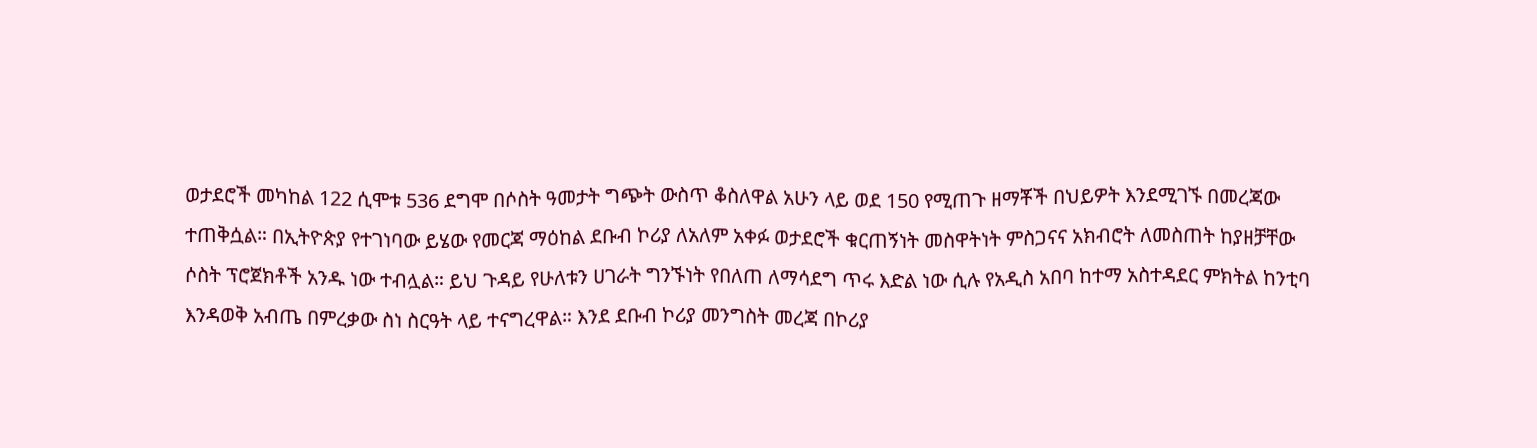ወታደሮች መካከል 122 ሲሞቱ 536 ደግሞ በሶስት ዓመታት ግጭት ውስጥ ቆስለዋል አሁን ላይ ወደ 150 የሚጠጉ ዘማቾች በህይዎት እንደሚገኙ በመረጃው ተጠቅሷል። በኢትዮጵያ የተገነባው ይሄው የመርጃ ማዕከል ደቡብ ኮሪያ ለአለም አቀፉ ወታደሮች ቁርጠኝነት መስዋትነት ምስጋናና አክብሮት ለመስጠት ከያዘቻቸው ሶስት ፕሮጀክቶች አንዱ ነው ተብሏል። ይህ ጉዳይ የሁለቱን ሀገራት ግንኙነት የበለጠ ለማሳደግ ጥሩ እድል ነው ሲሉ የአዲስ አበባ ከተማ አስተዳደር ምክትል ከንቲባ እንዳወቅ አብጤ በምረቃው ስነ ስርዓት ላይ ተናግረዋል። እንደ ደቡብ ኮሪያ መንግስት መረጃ በኮሪያ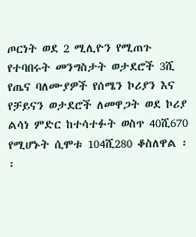ጦርነት ወደ 2 ሚሊዮን የሚጠጉ የተባበሩት መንግስታት ወታደሮች 3ሺ የጤና ባለሙያዎች የሰሜን ኮሪያን እና የቻይናን ወታደሮች ለመዋጋት ወደ ኮሪያ ልሳነ ምድር ከተሳተፉት ወስጥ 40ሺ670 የሚሆኑት ሲሞቱ 104ሺ280 ቆስለዋል ፡፡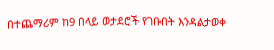በተጨማሪም ከ9 በላይ ወታደሮች የገቡበት እንዳልታወቀ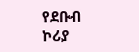የደቡብ ኮሪያ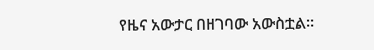የዜና አውታር በዘገባው አውስቷል።